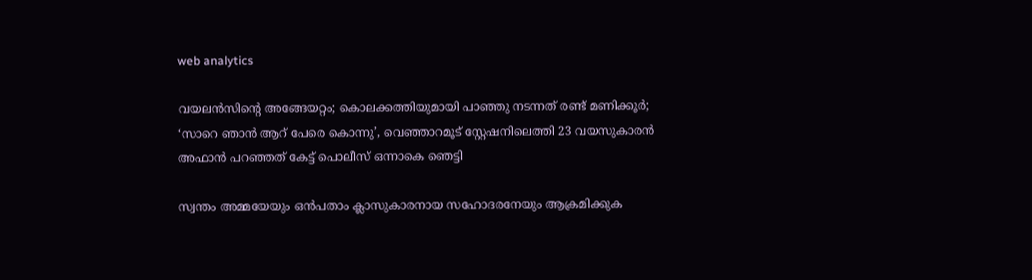web analytics

വയലൻസിൻ്റെ അങ്ങേയറ്റം; കൊലക്കത്തിയുമായി പാഞ്ഞു നടന്നത് രണ്ട് മണിക്കൂർ; ‘സാറെ ഞാന്‍ ആറ് പേരെ കൊന്നു’, വെഞ്ഞാറമൂട് സ്റ്റേഷനിലെത്തി 23 വയസുകാരന്‍ അഫാന്‍ പറഞ്ഞത് കേട്ട് പൊലീസ് ഒന്നാകെ ഞെട്ടി

സ്വന്തം അമ്മയേയും ഒന്‍പതാം ക്ലാസുകാരനായ സഹോദരനേയും ആക്രമിക്കുക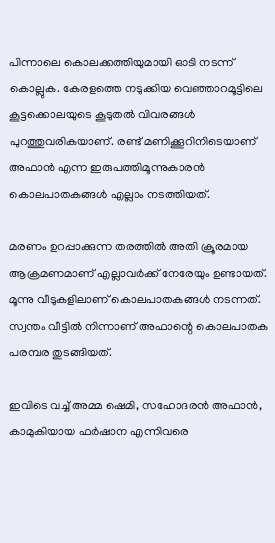പിന്നാലെ കൊലക്കത്തിയുമായി ഓടി നടന്ന് കൊല്ലുക. കേരളത്തെ നടുക്കിയ വെഞ്ഞാറമൂട്ടിലെ കൂട്ടക്കൊലയുടെ കൂടുതൽ വിവരങ്ങൾ പുറത്തുവരികയാണ്. രണ്ട് മണിക്കൂറിനിടെയാണ് അഫാന്‍ എന്ന ഇരുപത്തിമൂന്നുകാരന്‍ കൊലപാതകങ്ങൾ എല്ലാം നടത്തിയത്.

മരണം ഉറപ്പാക്കുന്ന തരത്തില്‍ അതി ക്രൂരമായ ആക്രമണമാണ് എല്ലാവര്‍ക്ക് നേരേയും ഉണ്ടായത്. മൂന്നു വീടുകളിലാണ് കൊലപാതകങ്ങൾ നടന്നത്. സ്വന്തം വീട്ടില്‍ നിന്നാണ് അഫാന്റെ കൊലപാതക പരമ്പര തുടങ്ങിയത്.

ഇവിടെ വച്ച് അമ്മ ഷെമി, സഹോദരന്‍ അഫാന്‍, കാമുകിയായ ഫര്‍ഷാന എന്നിവരെ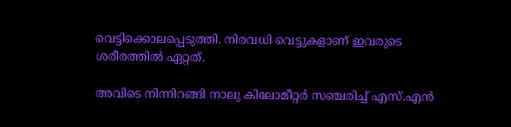വെട്ടിക്കൊലപ്പെടുത്തി. നിരവധി വെട്ടുകളാണ് ഇവരുടെ ശരീരത്തില്‍ ഏറ്റത്.

അവിടെ നിന്നിറങ്ങി നാലു കിലോമീറ്റര്‍ സഞ്ചരിച്ച് എസ്.എന്‍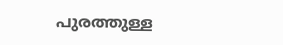പുരത്തുള്ള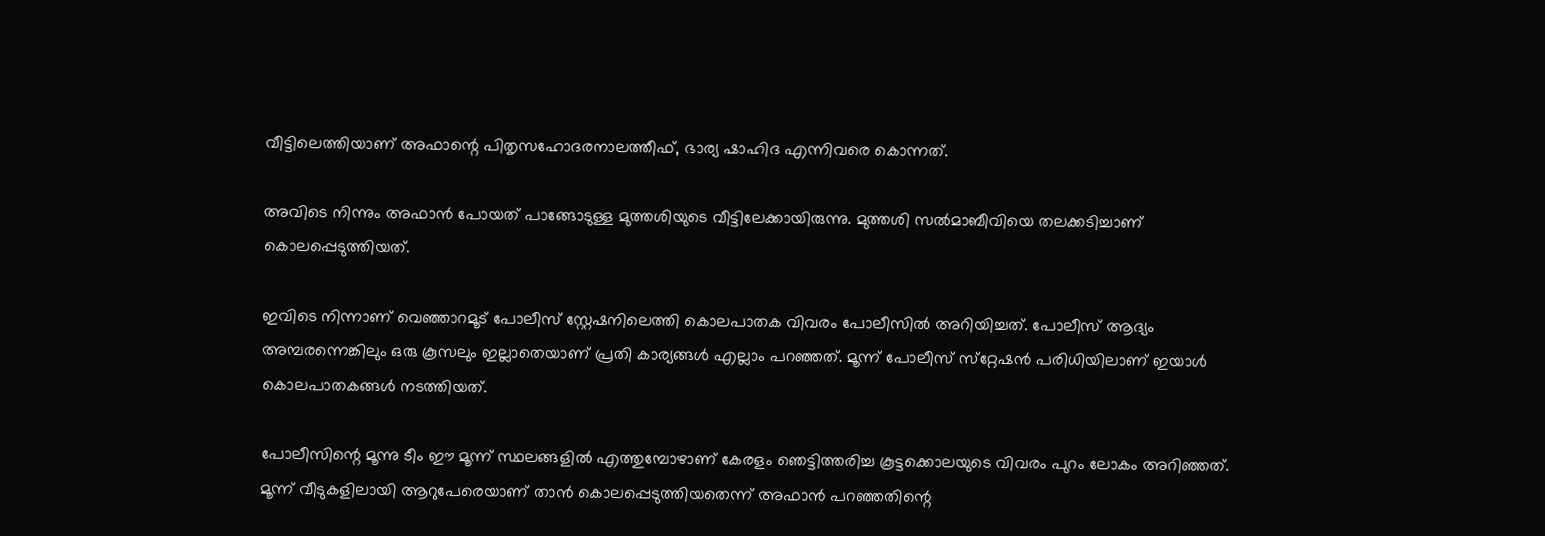വീട്ടിലെത്തിയാണ് അഫാന്റെ പിതൃസഹോദരനാലത്തീഫ്, ഭാര്യ ഷാഹിദ എന്നിവരെ കൊന്നത്.

അവിടെ നിന്നും അഫാന്‍ പോയത് പാങ്ങോടുള്ള മുത്തശിയുടെ വീട്ടിലേക്കായിരുന്നു. മുത്തശി സല്‍മാബീവിയെ തലക്കടിച്ചാണ് കൊലപ്പെടുത്തിയത്.

ഇവിടെ നിന്നാണ് വെഞ്ഞാറമൂട് പോലീസ് സ്റ്റേഷനിലെത്തി കൊലപാതക വിവരം പോലീസിൽ അറിയിച്ചത്. പോലീസ് ആദ്യം അമ്പരന്നെങ്കിലും ഒരു കൂസലും ഇല്ലാതെയാണ് പ്രതി കാര്യങ്ങള്‍ എല്ലാം പറഞ്ഞത്. മൂന്ന് പോലീസ് സ്‌റ്റേഷന്‍ പരിധിയിലാണ് ഇയാൾ കൊലപാതകങ്ങള്‍ നടത്തിയത്.

പോലീസിന്റെ മൂന്നു ടീം ഈ മൂന്ന് സ്ഥലങ്ങളില്‍ എത്തുമ്പോഴാണ് കേരളം ഞെട്ടിത്തരിച്ച കൂട്ടക്കൊലയുടെ വിവരം പുറം ലോകം അറിഞ്ഞത്. മൂന്ന് വീടുകളിലായി ആറുപേരെയാണ് താന്‍ കൊലപ്പെടുത്തിയതെന്ന് അഫാന്‍ പറഞ്ഞതിന്റെ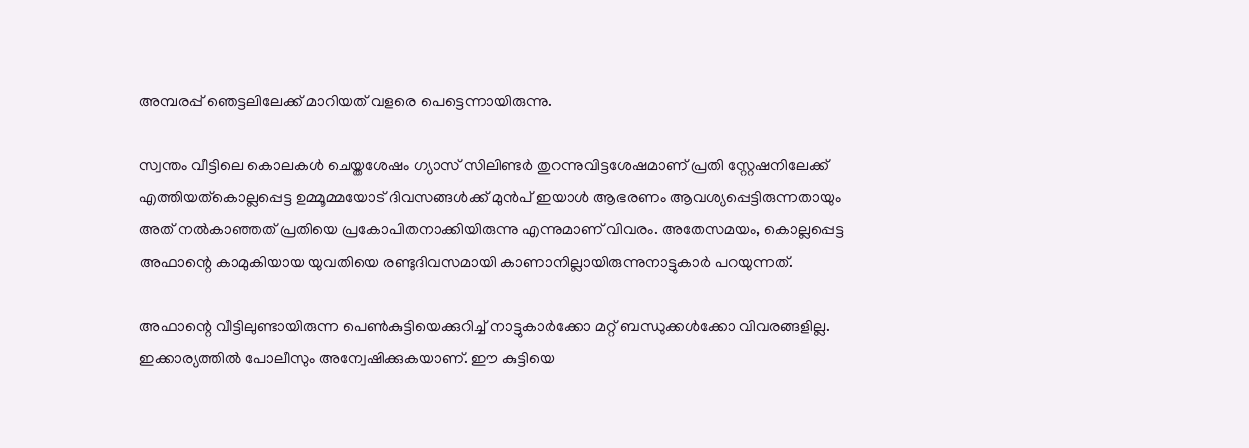അമ്പരപ്പ് ഞെട്ടലിലേക്ക് മാറിയത് വളരെ പെട്ടെന്നായിരുന്നു.

സ്വന്തം വീട്ടിലെ കൊലകൾ ചെയ്തശേഷം ഗ്യാസ് സിലിണ്ടർ തുറന്നുവിട്ടശേഷമാണ് പ്രതി സ്റ്റേഷനിലേക്ക് എത്തിയത്കൊല്ലപ്പെട്ട ഉമ്മൂമ്മയോട് ദിവസങ്ങൾക്ക് മുൻപ് ഇയാൾ ആഭരണം ആവശ്യപ്പെട്ടിരുന്നതായും അത് നൽകാഞ്ഞത് പ്രതിയെ പ്രകോപിതനാക്കിയിരുന്നു എന്നുമാണ് വിവരം. അതേസമയം, കൊല്ലപ്പെട്ട അഫാന്റെ കാമുകിയായ യുവതിയെ രണ്ടുദിവസമായി കാണാനില്ലായിരുന്നുനാട്ടുകാർ പറയുന്നത്.

അഫാന്റെ വീട്ടിലുണ്ടായിരുന്ന പെണ്‍കുട്ടിയെക്കുറിച്ച് നാട്ടുകാര്‍ക്കോ മറ്റ് ബന്ധുക്കള്‍ക്കോ വിവരങ്ങളില്ല. ഇക്കാര്യത്തില്‍ പോലീസും അന്വേഷിക്കുകയാണ്. ഈ കുട്ടിയെ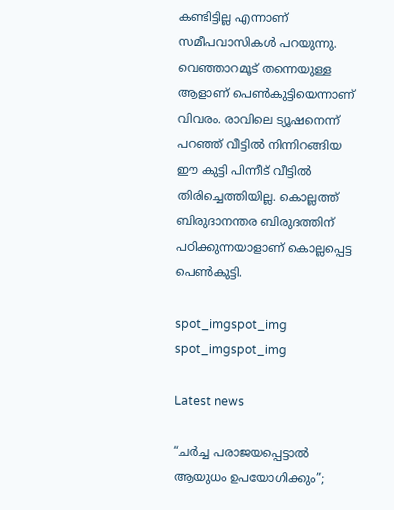കണ്ടിട്ടില്ല എന്നാണ് സമീപവാസികള്‍ പറയുന്നു. വെഞ്ഞാറമൂട് തന്നെയുള്ള ആളാണ് പെണ്‍കുട്ടിയെന്നാണ് വിവരം. രാവിലെ ട്യൂഷനെന്ന് പറഞ്ഞ് വീട്ടില്‍ നിന്നിറങ്ങിയ ഈ കുട്ടി പിന്നീട് വീട്ടില്‍ തിരിച്ചെത്തിയില്ല. കൊല്ലത്ത് ബിരുദാനന്തര ബിരുദത്തിന് പഠിക്കുന്നയാളാണ് കൊല്ലപ്പെട്ട പെണ്‍കുട്ടി.

spot_imgspot_img
spot_imgspot_img

Latest news

“ചർച്ച പരാജയപ്പെട്ടാൽ ആയുധം ഉപയോഗിക്കും”;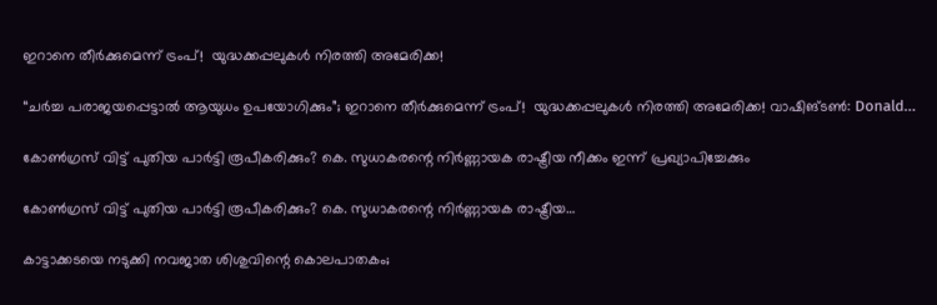ഇറാനെ തീർക്കുമെന്ന് ട്രംപ്!  യുദ്ധക്കപ്പലുകൾ നിരത്തി അമേരിക്ക!

“ചർച്ച പരാജയപ്പെട്ടാൽ ആയുധം ഉപയോഗിക്കും”; ഇറാനെ തീർക്കുമെന്ന് ട്രംപ്!  യുദ്ധക്കപ്പലുകൾ നിരത്തി അമേരിക്ക! വാഷിങ്ടൺ: Donald...

കോൺഗ്രസ് വിട്ട് പുതിയ പാർട്ടി രൂപീകരിക്കും? കെ. സുധാകരന്റെ നിർണ്ണായക രാഷ്ട്രീയ നീക്കം ഇന്ന് പ്രഖ്യാപിച്ചേക്കും

കോൺഗ്രസ് വിട്ട് പുതിയ പാർട്ടി രൂപീകരിക്കും? കെ. സുധാകരന്റെ നിർണ്ണായക രാഷ്ട്രീയ...

കാട്ടാക്കടയെ നടുക്കി നവജാത ശിശുവിന്റെ കൊലപാതകം;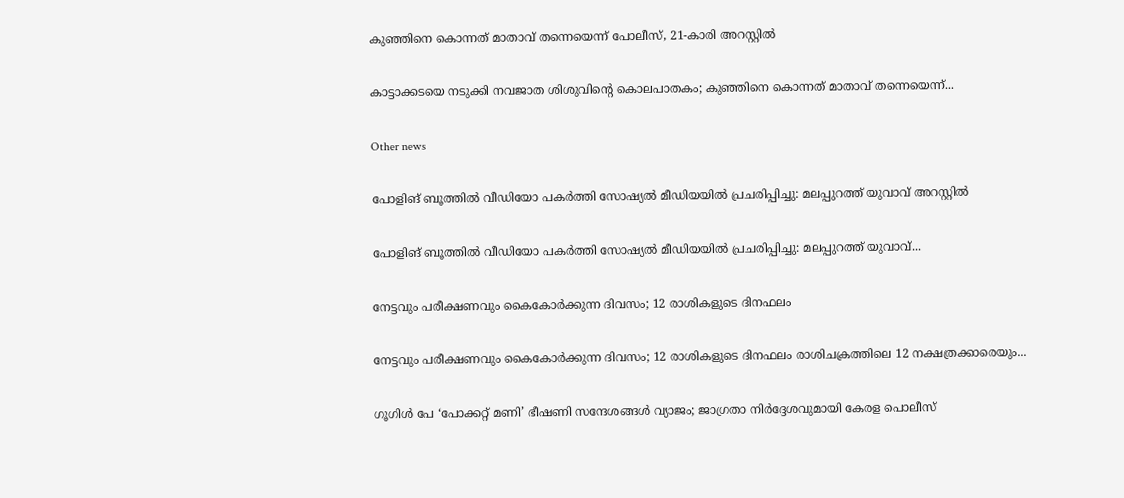കുഞ്ഞിനെ കൊന്നത് മാതാവ് തന്നെയെന്ന് പോലീസ്, 21-കാരി അറസ്റ്റിൽ

കാട്ടാക്കടയെ നടുക്കി നവജാത ശിശുവിന്റെ കൊലപാതകം; കുഞ്ഞിനെ കൊന്നത് മാതാവ് തന്നെയെന്ന്...

Other news

പോളിങ് ബൂത്തിൽ വീഡിയോ പകർത്തി സോഷ്യൽ മീഡിയയിൽ പ്രചരിപ്പിച്ചു: മലപ്പുറത്ത് യുവാവ് അറസ്റ്റിൽ

പോളിങ് ബൂത്തിൽ വീഡിയോ പകർത്തി സോഷ്യൽ മീഡിയയിൽ പ്രചരിപ്പിച്ചു: മലപ്പുറത്ത് യുവാവ്...

നേട്ടവും പരീക്ഷണവും കൈകോർക്കുന്ന ദിവസം; 12 രാശികളുടെ ദിനഫലം

നേട്ടവും പരീക്ഷണവും കൈകോർക്കുന്ന ദിവസം; 12 രാശികളുടെ ദിനഫലം രാശിചക്രത്തിലെ 12 നക്ഷത്രക്കാരെയും...

ഗൂഗിൾ പേ ‘പോക്കറ്റ് മണി’ ഭീഷണി സന്ദേശങ്ങൾ വ്യാജം; ജാഗ്രതാ നിർദ്ദേശവുമായി കേരള പൊലീസ്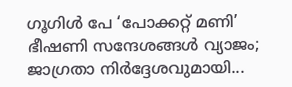ഗൂഗിൾ പേ ‘പോക്കറ്റ് മണി’ ഭീഷണി സന്ദേശങ്ങൾ വ്യാജം; ജാഗ്രതാ നിർദ്ദേശവുമായി...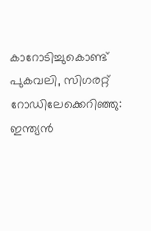കാറോടിച്ചുകൊണ്ട് പുകവലി, സിഗരറ്റ് റോഡിലേക്കെറിഞ്ഞു: ഇന്ത്യൻ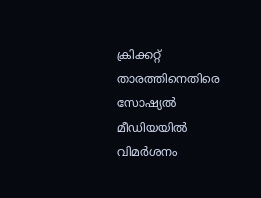ക്രിക്കറ്റ് താരത്തിനെതിരെ സോഷ്യൽ മീഡിയയിൽ വിമർശനം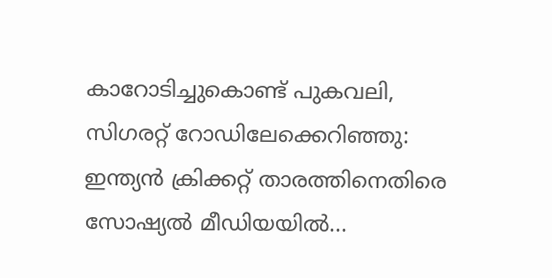കാറോടിച്ചുകൊണ്ട് പുകവലി, സിഗരറ്റ് റോഡിലേക്കെറിഞ്ഞു: ഇന്ത്യൻ ക്രിക്കറ്റ് താരത്തിനെതിരെ സോഷ്യൽ മീഡിയയിൽ...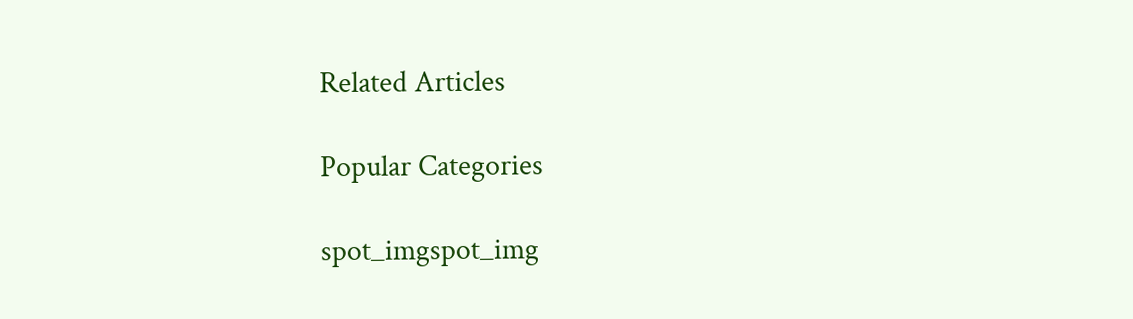Related Articles

Popular Categories

spot_imgspot_img